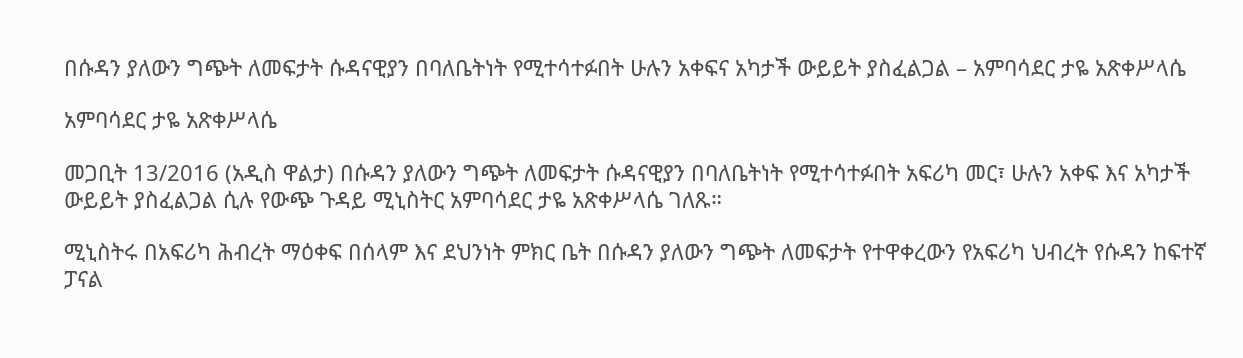በሱዳን ያለውን ግጭት ለመፍታት ሱዳናዊያን በባለቤትነት የሚተሳተፉበት ሁሉን አቀፍና አካታች ውይይት ያስፈልጋል – አምባሳደር ታዬ አጽቀሥላሴ

አምባሳደር ታዬ አጽቀሥላሴ

መጋቢት 13/2016 (አዲስ ዋልታ) በሱዳን ያለውን ግጭት ለመፍታት ሱዳናዊያን በባለቤትነት የሚተሳተፉበት አፍሪካ መር፣ ሁሉን አቀፍ እና አካታች ውይይት ያስፈልጋል ሲሉ የውጭ ጉዳይ ሚኒስትር አምባሳደር ታዬ አጽቀሥላሴ ገለጹ።

ሚኒስትሩ በአፍሪካ ሕብረት ማዕቀፍ በሰላም እና ደህንነት ምክር ቤት በሱዳን ያለውን ግጭት ለመፍታት የተዋቀረውን የአፍሪካ ህብረት የሱዳን ከፍተኛ ፓናል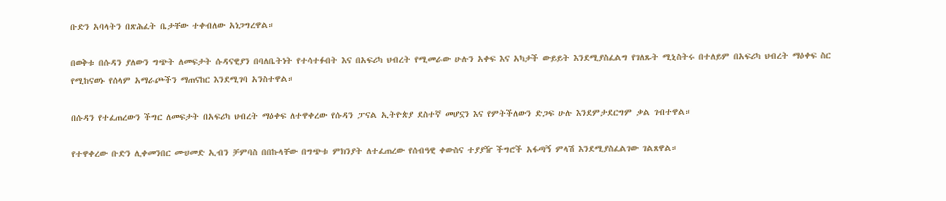ቡድን አባላትን በጽሕፈት ቤታቸው ተቀብለው አነጋግረዋል።

በወቅቱ በሱዳን ያለውን ግጭት ለመፍታት ሱዳናዊያን በባለቤትነት የተሳተፉበት እና በአፍሪካ ህብረት የሚመራው ሁሉን አቀፍ እና አካታች ውይይት እንደሚያስፈልግ የገለጹት ሚኒስትሩ በተለይም በአፍሪካ ህብረት ማዕቀፍ ስር የሚከናወኑ የሰላም አማራጮችን ማጠናከር እንደሚገባ አንስተዋል።

በሱዳን የተፈጠረውን ችግር ለመፍታት በአፍሪካ ህብረት ማዕቀፍ ለተዋቀረው የሱዳን ፓናል ኢትዮጵያ ደስተኛ መሆኗን እና የምትችለውን ድጋፍ ሁሉ እንደምታደርግም ቃል ገብተዋል።

የተዋቀረው ቡድን ሊቀመንበር ሙሀመድ ኢብን ቻምባስ በበኩላቸው በግጭቱ ምክንያት ለተፈጠረው የሰብዓዊ ቀውስና ተያያዥ ችግሮች አፋጣኝ ምላሽ እንደሚያስፈልገው ገልጸዋል።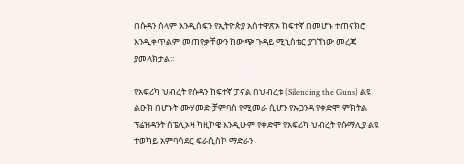በሱዳን ሰላም እንዲሰፍን የኢትዮጵያ አስተዋጽኦ ከፍተኛ በመሆኑ ተጠናክሮ እንዲቀጥልም መጠየቃቸውን ከውጭ ጉዳይ ሚኒስቴር ያገኘነው መረጃ ያመላክታል።

የአፍሪካ ህብረት የሱዳን ከፍተኛ ፓናል በህብረቱ (Silencing the Guns) ልዩ ልዑክ በሆኑት ሙሃመድ ቻምባስ የሚመራ ሲሆን የኡጋንዳ የቀድሞ ምክትል ፕሬዝዳንት ሰፔሊኦዛ ካዚኮዌ እንዲሁም የቀድሞ የአፍሪካ ህብረት የሱማሊያ ልዩ ተወካይ አምባሳደር ፍራሲስኮ ማድራን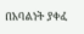በአባልነት ያቀፈ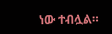ነው ተብሏል።